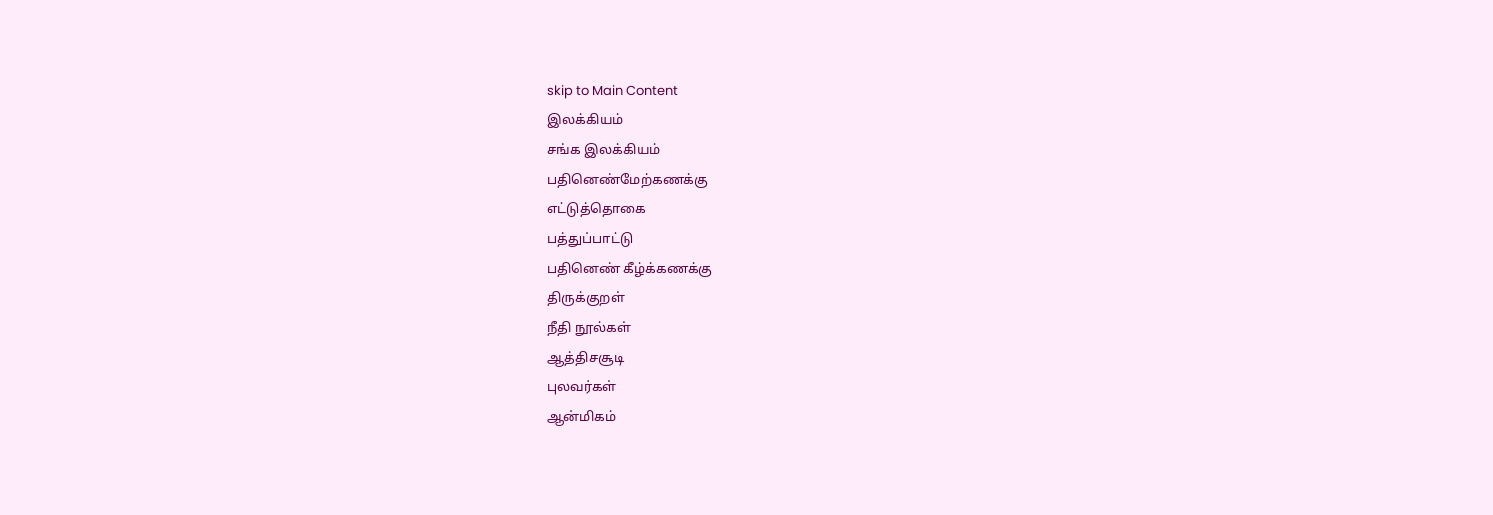skip to Main Content
இலக்கியம்
சங்க இலக்கியம்
பதினெண்மேற்கணக்கு
எட்டுத்தொகை
பத்துப்பாட்டு
பதினெண் கீழ்க்கணக்கு
திருக்குறள்
நீதி நூல்கள்
ஆத்திசசூடி
புலவர்கள்
ஆன்மிகம்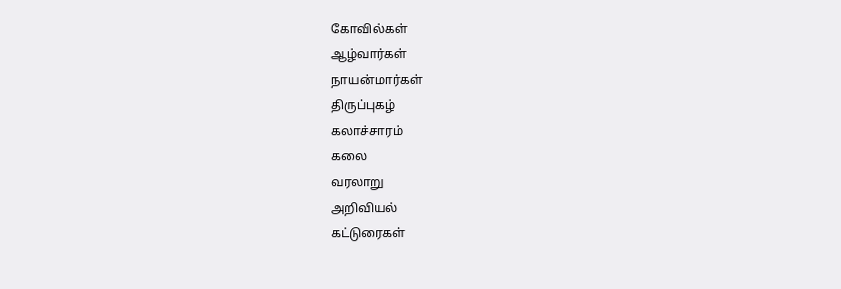கோவில்கள்
ஆழ்வார்கள்
நாயன்மார்கள்
திருப்புகழ்
கலாச்சாரம்
கலை
வரலாறு
அறிவியல்
கட்டுரைகள்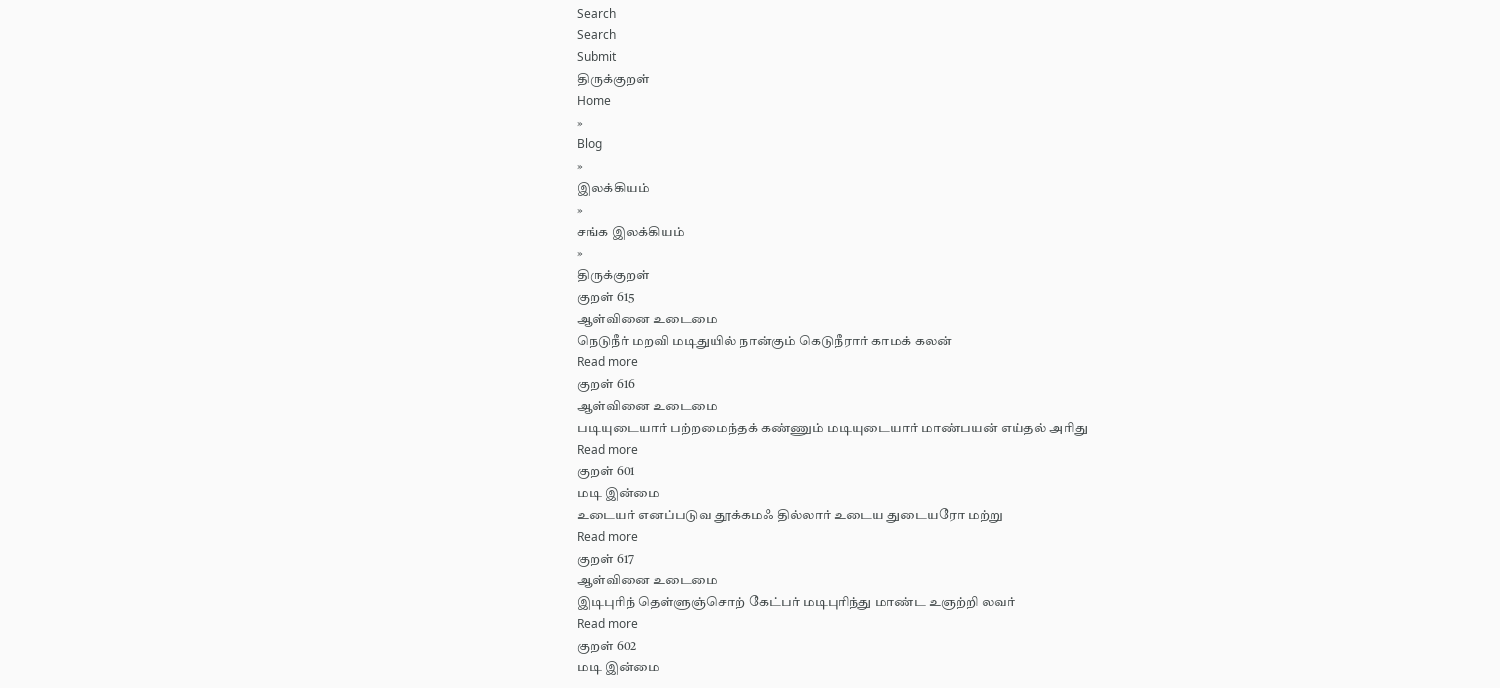Search
Search
Submit
திருக்குறள்
Home
»
Blog
»
இலக்கியம்
»
சங்க இலக்கியம்
»
திருக்குறள்
குறள் 615
ஆள்வினை உடைமை
நெடுநீர் மறவி மடிதுயில் நான்கும் கெடுநீரார் காமக் கலன்
Read more
குறள் 616
ஆள்வினை உடைமை
படியுடையார் பற்றமைந்தக் கண்ணும் மடியுடையார் மாண்பயன் எய்தல் அரிது
Read more
குறள் 601
மடி இன்மை
உடையர் எனப்படுவ தூக்கமஃ தில்லார் உடைய துடையரோ மற்று
Read more
குறள் 617
ஆள்வினை உடைமை
இடிபுரிந் தெள்ளுஞ்சொற் கேட்பர் மடிபுரிந்து மாண்ட உஞற்றி லவர்
Read more
குறள் 602
மடி இன்மை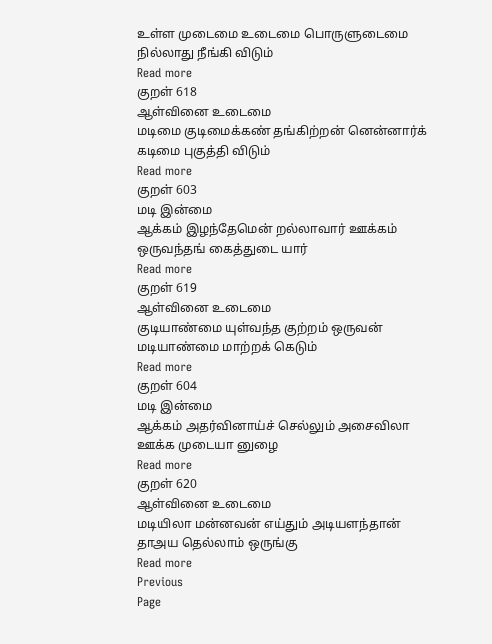உள்ள முடைமை உடைமை பொருளுடைமை நில்லாது நீங்கி விடும்
Read more
குறள் 618
ஆள்வினை உடைமை
மடிமை குடிமைக்கண் தங்கிற்றன் னென்னார்க் கடிமை புகுத்தி விடும்
Read more
குறள் 603
மடி இன்மை
ஆக்கம் இழந்தேமென் றல்லாவார் ஊக்கம் ஒருவந்தங் கைத்துடை யார்
Read more
குறள் 619
ஆள்வினை உடைமை
குடியாண்மை யுள்வந்த குற்றம் ஒருவன் மடியாண்மை மாற்றக் கெடும்
Read more
குறள் 604
மடி இன்மை
ஆக்கம் அதர்வினாய்ச் செல்லும் அசைவிலா ஊக்க முடையா னுழை
Read more
குறள் 620
ஆள்வினை உடைமை
மடியிலா மன்னவன் எய்தும் அடியளந்தான் தாஅய தெல்லாம் ஒருங்கு
Read more
Previous
Page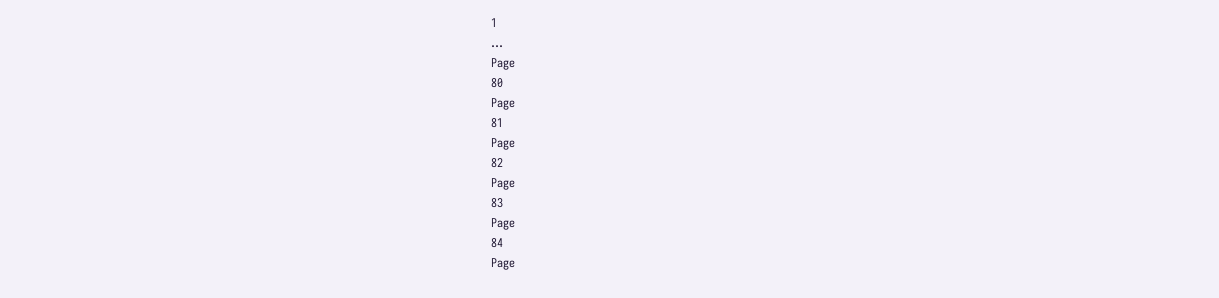1
…
Page
80
Page
81
Page
82
Page
83
Page
84
Page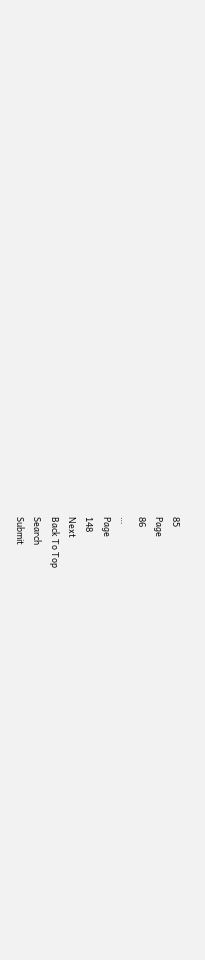85
Page
86
…
Page
148
Next
Back To Top
Search
Submit